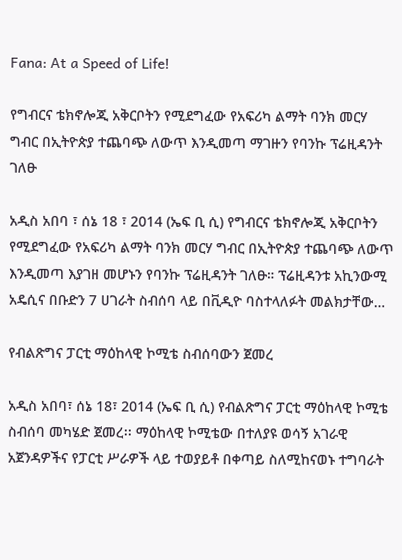Fana: At a Speed of Life!

የግብርና ቴክኖሎጂ አቅርቦትን የሚደግፈው የአፍሪካ ልማት ባንክ መርሃ ግብር በኢትዮጵያ ተጨባጭ ለውጥ እንዲመጣ ማገዙን የባንኩ ፕሬዚዳንት ገለፁ

አዲስ አበባ ፣ ሰኔ 18 ፣ 2014 (ኤፍ ቢ ሲ) የግብርና ቴክኖሎጂ አቅርቦትን የሚደግፈው የአፍሪካ ልማት ባንክ መርሃ ግብር በኢትዮጵያ ተጨባጭ ለውጥ እንዲመጣ እያገዘ መሆኑን የባንኩ ፕሬዚዳንት ገለፁ። ፕሬዚዳንቱ አኪንውሚ አዴሲና በቡድን 7 ሀገራት ስብሰባ ላይ በቪዲዮ ባስተላለፉት መልክታቸው…

የብልጽግና ፓርቲ ማዕከላዊ ኮሚቴ ስብሰባውን ጀመረ

አዲስ አበባ፣ ሰኔ 18፣ 2014 (ኤፍ ቢ ሲ) የብልጽግና ፓርቲ ማዕከላዊ ኮሚቴ ስብሰባ መካሄድ ጀመረ፡፡ ማዕከላዊ ኮሚቴው በተለያዩ ወሳኝ አገራዊ አጀንዳዎችና የፓርቲ ሥራዎች ላይ ተወያይቶ በቀጣይ ስለሚከናወኑ ተግባራት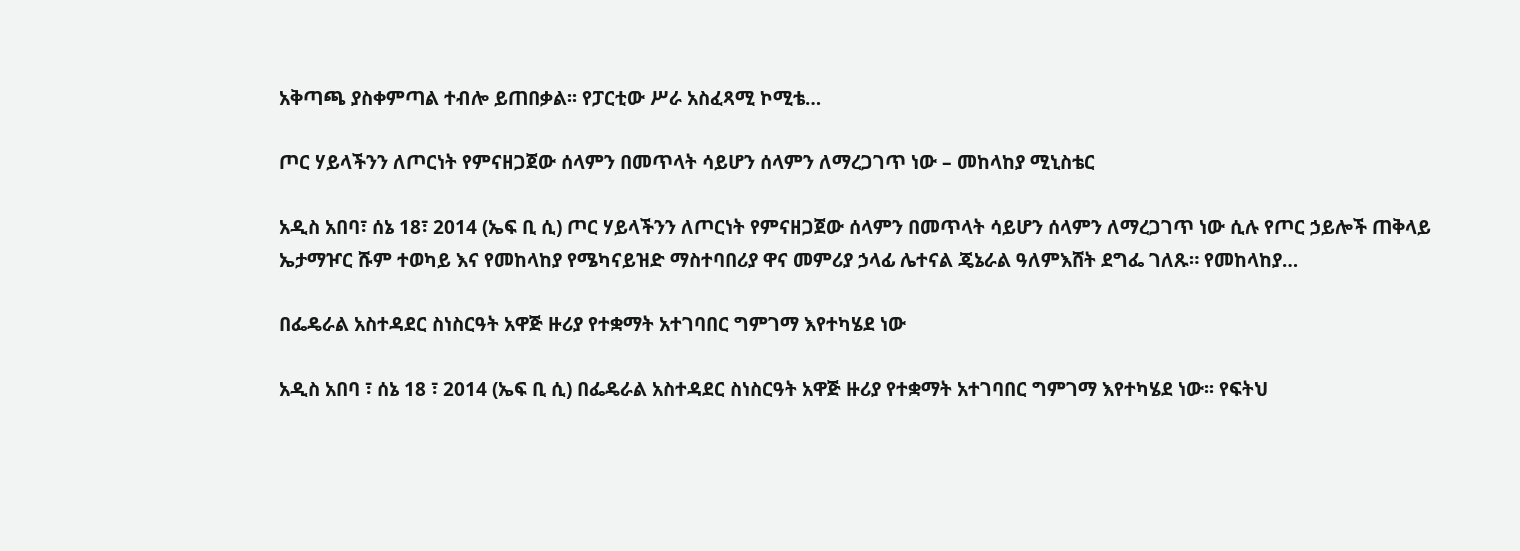አቅጣጫ ያስቀምጣል ተብሎ ይጠበቃል፡፡ የፓርቲው ሥራ አስፈጻሚ ኮሚቴ…

ጦር ሃይላችንን ለጦርነት የምናዘጋጀው ሰላምን በመጥላት ሳይሆን ሰላምን ለማረጋገጥ ነው – መከላከያ ሚኒስቴር

አዲስ አበባ፣ ሰኔ 18፣ 2014 (ኤፍ ቢ ሲ) ጦር ሃይላችንን ለጦርነት የምናዘጋጀው ሰላምን በመጥላት ሳይሆን ሰላምን ለማረጋገጥ ነው ሲሉ የጦር ኃይሎች ጠቅላይ ኤታማዦር ሹም ተወካይ እና የመከላከያ የሜካናይዝድ ማስተባበሪያ ዋና መምሪያ ኃላፊ ሌተናል ጄኔራል ዓለምእሸት ደግፌ ገለጹ። የመከላከያ…

በፌዴራል አስተዳደር ስነስርዓት አዋጅ ዙሪያ የተቋማት አተገባበር ግምገማ እየተካሄደ ነው

አዲስ አበባ ፣ ሰኔ 18 ፣ 2014 (ኤፍ ቢ ሲ) በፌዴራል አስተዳደር ስነስርዓት አዋጅ ዙሪያ የተቋማት አተገባበር ግምገማ እየተካሄደ ነው፡፡ የፍትህ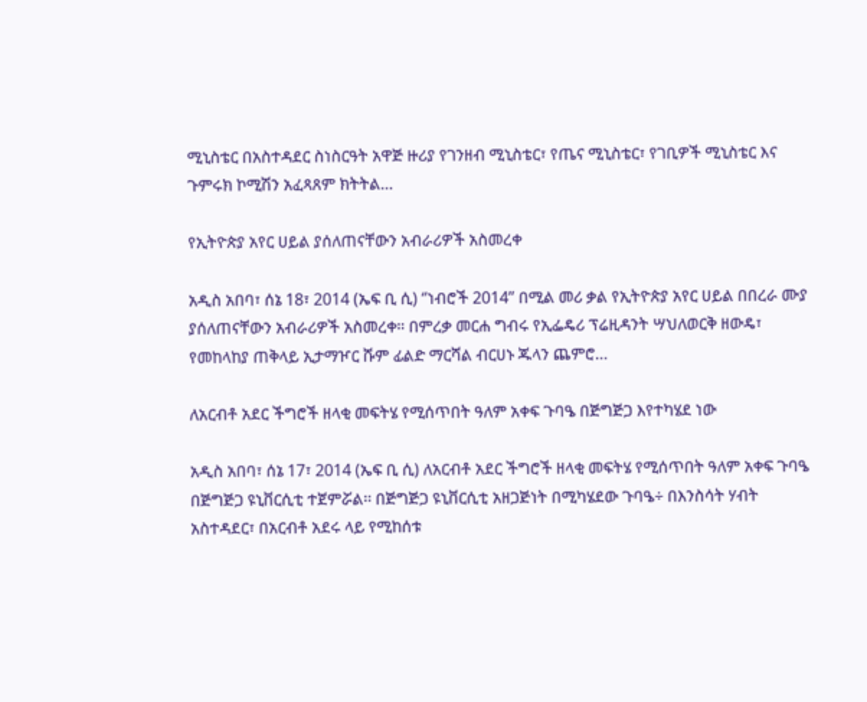ሚኒስቴር በአስተዳደር ስነስርዓት አዋጅ ዙሪያ የገንዘብ ሚኒስቴር፣ የጤና ሚኒስቴር፣ የገቢዎች ሚኒስቴር እና ጉምሩክ ኮሚሽን አፈጻጸም ክትትል…

የኢትዮጵያ አየር ሀይል ያሰለጠናቸውን አብራሪዎች አስመረቀ

አዲስ አበባ፣ ሰኔ 18፣ 2014 (ኤፍ ቢ ሲ) ‘’ነብሮች 2014’’ በሚል መሪ ቃል የኢትዮጵያ አየር ሀይል በበረራ ሙያ ያሰለጠናቸውን አብራሪዎች አስመረቀ። በምረቃ መርሐ ግብሩ የኢፌዴሪ ፕሬዚዳንት ሣህለወርቅ ዘውዴ፣ የመከላከያ ጠቅላይ ኢታማዦር ሹም ፊልድ ማርሻል ብርሀኑ ጁላን ጨምሮ…

ለአርብቶ አደር ችግሮች ዘላቂ መፍትሄ የሚሰጥበት ዓለም አቀፍ ጉባዔ በጅግጅጋ እየተካሄደ ነው

አዲስ አበባ፣ ሰኔ 17፣ 2014 (ኤፍ ቢ ሲ) ለአርብቶ አደር ችግሮች ዘላቂ መፍትሄ የሚሰጥበት ዓለም አቀፍ ጉባዔ በጅግጅጋ ዩኒቨርሲቲ ተጀምሯል፡፡ በጅግጅጋ ዩኒቨርሲቲ አዘጋጅነት በሚካሄደው ጉባዔ÷ በእንስሳት ሃብት አስተዳደር፣ በአርብቶ አደሩ ላይ የሚከሰቱ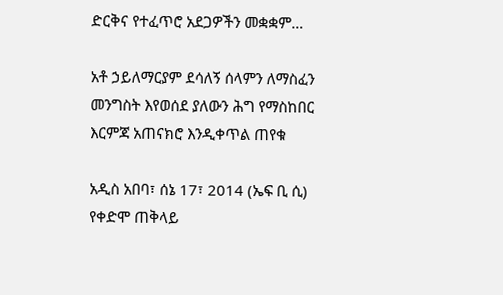ድርቅና የተፈጥሮ አደጋዎችን መቋቋም…

አቶ ኃይለማርያም ደሳለኝ ሰላምን ለማስፈን መንግስት እየወሰደ ያለውን ሕግ የማስከበር እርምጃ አጠናክሮ እንዲቀጥል ጠየቁ

አዲስ አበባ፣ ሰኔ 17፣ 2014 (ኤፍ ቢ ሲ) የቀድሞ ጠቅላይ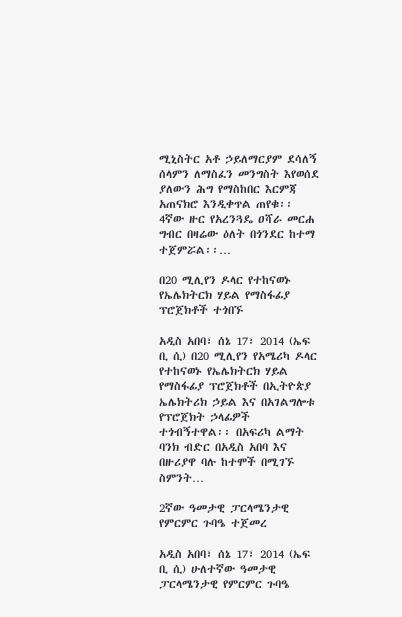ሚኒስትር አቶ ኃይለማርያም ደሳለኝ ሰላምን ለማስፈን መንግስት እየወሰደ ያለውን ሕግ የማስከበር እርምጃ አጠናክሮ እንዲቀጥል ጠየቁ፡፡ 4ኛው ዙር የአረንጓዴ ዐሻራ መርሐ ግብር በዛሬው ዕለት በጎንደር ከተማ ተጀምሯል፡፡…

በ20 ሚሊየን ዶላር የተከናወኑ የኤሌክትርክ ሃይል የማስፋፊያ ፕሮጀክቶች ተጎበኙ

አዲስ አበባ፣ ሰኔ 17፣ 2014 (ኤፍ ቢ ሲ) በ20 ሚሊየን የአሜሪካ ዶላር የተከናወኑ የኤሌክትርክ ሃይል የማስፋፊያ ፕሮጀክቶች በኢትዮጵያ ኤሌክትሪክ ኃይል እና በአገልግሎቱ የፕሮጀክት ኃላፊዎች ተጎብኝተዋል፡፡ በአፍሪካ ልማት ባንክ ብድር በአዲስ አበባ እና በዙሪያዋ ባሉ ከተሞች በሚገኙ ስምንት…

2ኛው ዓመታዊ ፓርላሜንታዊ የምርምር ጉባዔ ተጀመረ

አዲስ አበባ፣ ሰኔ 17፣ 2014 (ኤፍ ቢ ሲ) ሁለተኛው ዓመታዊ ፓርላሜንታዊ የምርምር ጉባዔ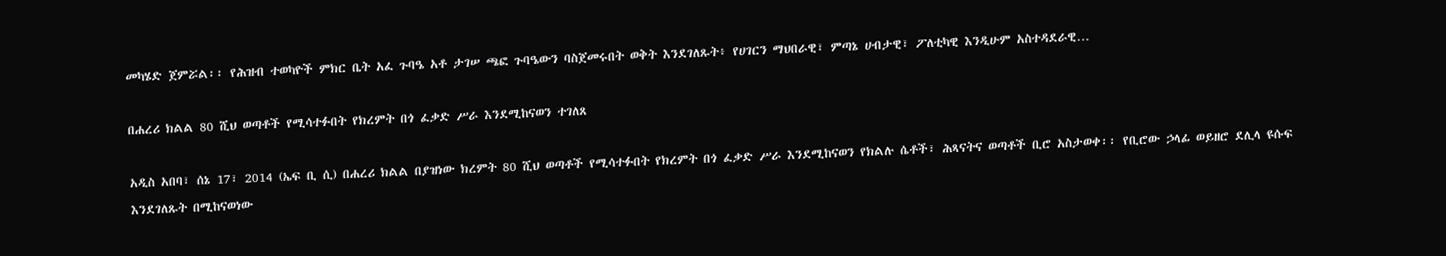መካሄድ ጀምሯል፡፡ የሕዝብ ተወካዮች ምክር ቤት አፈ ጉባዔ አቶ ታገሠ ጫፎ ጉባዔውን ባስጀመሩበት ወቅት እንደገለጹት፥ የሀገርን ማህበራዊ፣ ምጣኔ ሀብታዊ፣ ፖለቲካዊ እንዲሁም አስተዳደራዊ…

በሐረሪ ክልል 80 ሺህ ወጣቶች የሚሳተፉበት የክረምት በጎ ፈቃድ ሥራ እንደሚከናወን ተገለጸ

አዲስ አበባ፣ ሰኔ 17፣ 2014 (ኤፍ ቢ ሲ) በሐረሪ ክልል በያዝነው ክረምት 80 ሺህ ወጣቶች የሚሳተፉበት የክረምት በጎ ፈቃድ ሥራ እንደሚከናወን የክልሉ ሴቶች፣ ሕጻናትና ወጣቶች ቢሮ አስታወቀ፡፡ የቢሮው ኃላፊ ወይዘሮ ደሊላ ዩሱፍ እንደገለጹት በሚከናወነው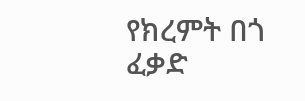የክረምት በጎ ፈቃድ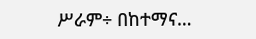ሥራም÷ በከተማና…